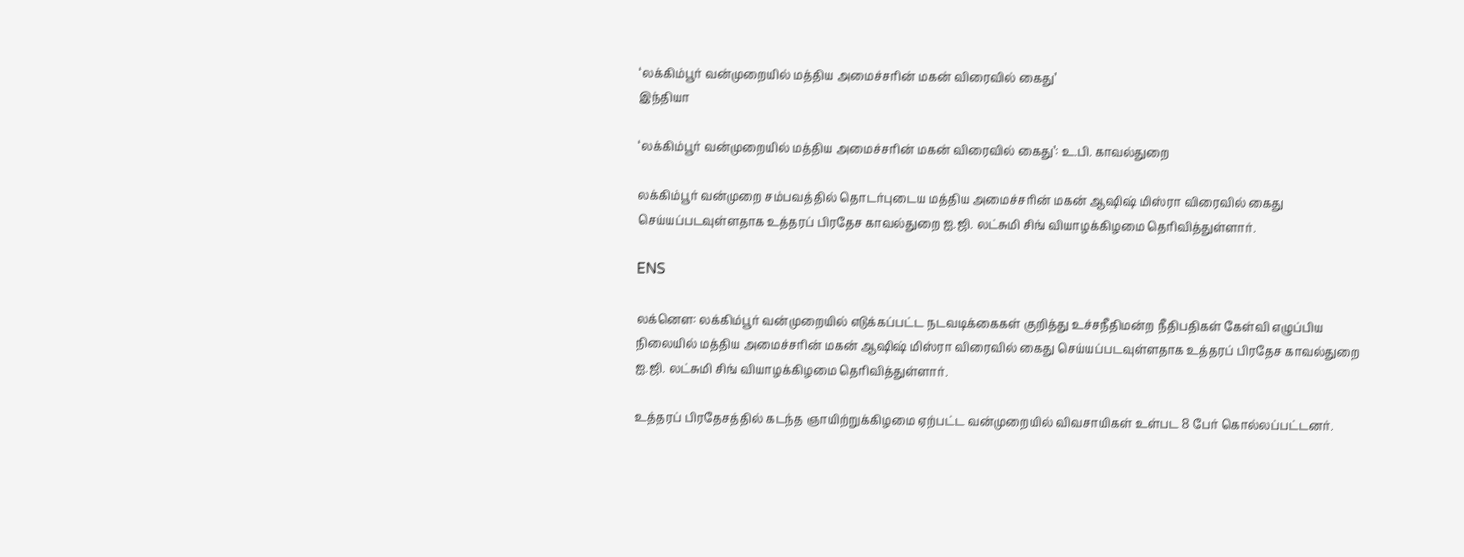‘லக்கிம்பூர் வன்முறையில் மத்திய அமைச்சரின் மகன் விரைவில் கைது’
இந்தியா

‘லக்கிம்பூர் வன்முறையில் மத்திய அமைச்சரின் மகன் விரைவில் கைது’: உ.பி. காவல்துறை

லக்கிம்பூர் வன்முறை சம்பவத்தில் தொடர்புடைய மத்திய அமைச்சரின் மகன் ஆஷிஷ் மிஸ்ரா விரைவில் கைது செய்யப்படவுள்ளதாக உத்தரப் பிரதேச காவல்துறை ஐ.ஜி. லட்சுமி சிங் வியாழக்கிழமை தெரிவித்துள்ளார்.

ENS

லக்னெள: லக்கிம்பூர் வன்முறையில் எடுக்கப்பட்ட நடவடிக்கைகள் குறித்து உச்சநீதிமன்ற நீதிபதிகள் கேள்வி எழுப்பிய நிலையில் மத்திய அமைச்சரின் மகன் ஆஷிஷ் மிஸ்ரா விரைவில் கைது செய்யப்படவுள்ளதாக உத்தரப் பிரதேச காவல்துறை ஐ.ஜி. லட்சுமி சிங் வியாழக்கிழமை தெரிவித்துள்ளார்.

உத்தரப் பிரதேசத்தில் கடந்த ஞாயிற்றுக்கிழமை ஏற்பட்ட வன்முறையில் விவசாயிகள் உள்பட 8 பேர் கொல்லப்பட்டனர்.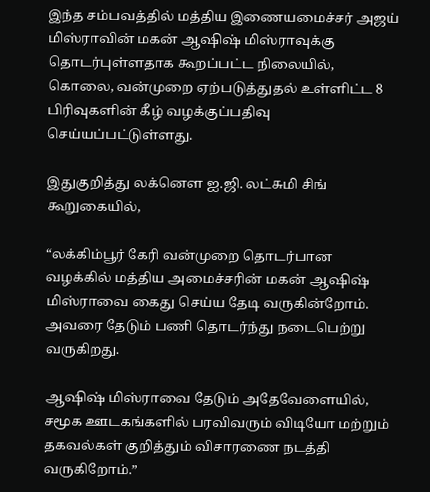இந்த சம்பவத்தில் மத்திய இணையமைச்சர் அஜய் மிஸ்ராவின் மகன் ஆஷிஷ் மிஸ்ராவுக்கு தொடர்புள்ளதாக கூறப்பட்ட நிலையில், கொலை, வன்முறை ஏற்படுத்துதல் உள்ளிட்ட 8 பிரிவுகளின் கீழ் வழக்குப்பதிவு செய்யப்பட்டுள்ளது.

இதுகுறித்து லக்னெள ஐ.ஜி. லட்சுமி சிங் கூறுகையில்,

“லக்கிம்பூர் கேரி வன்முறை தொடர்பான வழக்கில் மத்திய அமைச்சரின் மகன் ஆஷிஷ் மிஸ்ராவை கைது செய்ய தேடி வருகின்றோம். அவரை தேடும் பணி தொடர்ந்து நடைபெற்று வருகிறது.

ஆஷிஷ் மிஸ்ராவை தேடும் அதேவேளையில், சமூக ஊடகங்களில் பரவிவரும் விடியோ மற்றும் தகவல்கள் குறித்தும் விசாரணை நடத்தி வருகிறோம்.”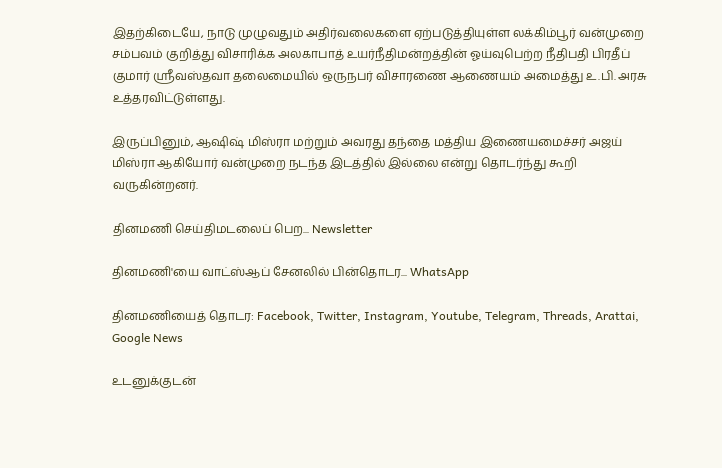இதற்கிடையே, நாடு முழுவதும் அதிர்வலைகளை ஏற்படுத்தியுள்ள லக்கிம்பூர் வன்முறை சம்பவம் குறித்து விசாரிக்க அலகாபாத் உயர்நீதிமன்றத்தின் ஓய்வுபெற்ற நீதிபதி பிரதீப் குமார் ஸ்ரீவஸ்தவா தலைமையில் ஒருநபர் விசாரணை ஆணையம் அமைத்து உ.பி. அரசு உத்தரவிட்டுள்ளது.

இருப்பினும், ஆஷிஷ் மிஸ்ரா மற்றும் அவரது தந்தை மத்திய இணையமைச்சர் அஜய் மிஸ்ரா ஆகியோர் வன்முறை நடந்த இடத்தில் இல்லை என்று தொடர்ந்து கூறி வருகின்றனர்.

தினமணி செய்திமடலைப் பெற... Newsletter

தினமணி'யை வாட்ஸ்ஆப் சேனலில் பின்தொடர... WhatsApp

தினமணியைத் தொடர: Facebook, Twitter, Instagram, Youtube, Telegram, Threads, Arattai, Google News

உடனுக்குடன்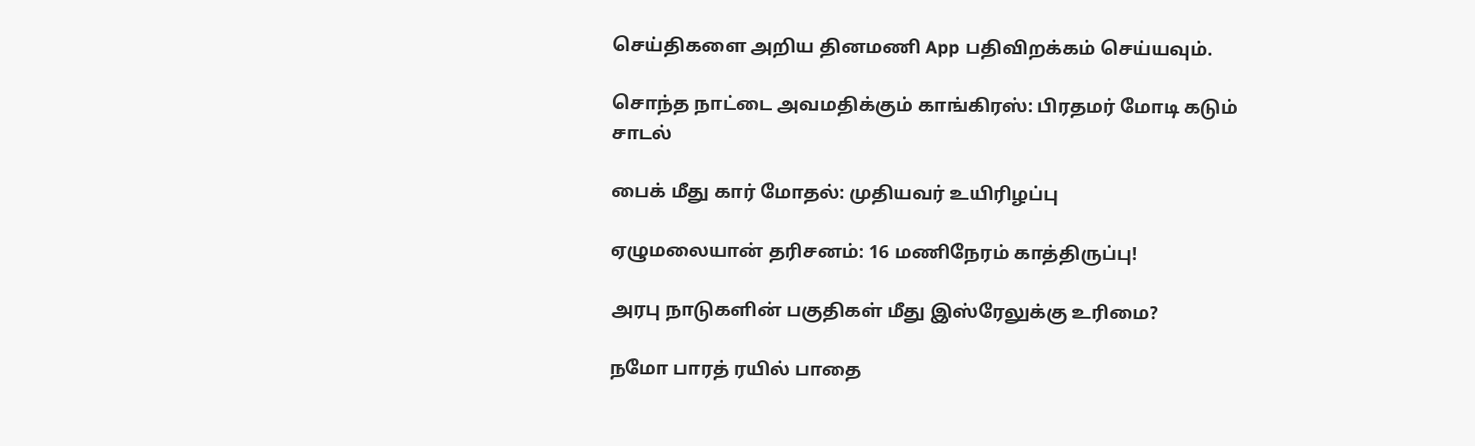செய்திகளை அறிய தினமணி App பதிவிறக்கம் செய்யவும்.

சொந்த நாட்டை அவமதிக்கும் காங்கிரஸ்: பிரதமர் மோடி கடும் சாடல்

பைக் மீது கார் மோதல்: முதியவர் உயிரிழப்பு

ஏழுமலையான் தரிசனம்: 16 மணிநேரம் காத்திருப்பு!

அரபு நாடுகளின் பகுதிகள் மீது இஸ்ரேலுக்கு உரிமை?

நமோ பாரத் ரயில் பாதை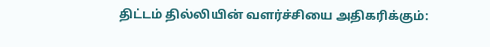திட்டம் தில்லியின் வளர்ச்சியை அதிகரிக்கும்: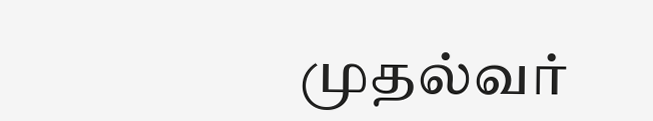முதல்வர்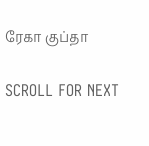ரேகா குப்தா

SCROLL FOR NEXT